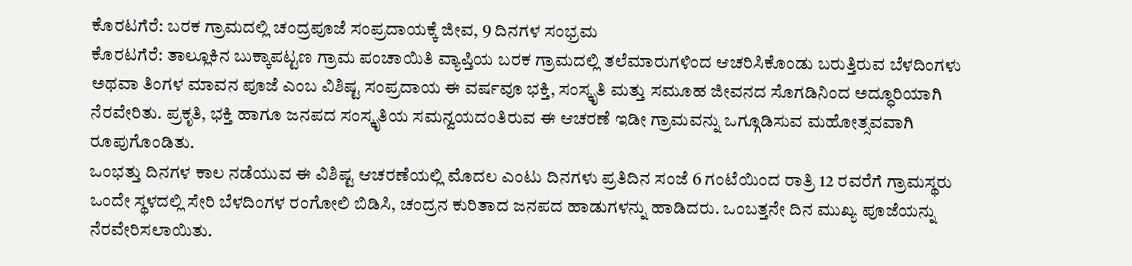ಕೊರಟಗೆರೆ: ಬರಕ ಗ್ರಾಮದಲ್ಲಿ ಚಂದ್ರಪೂಜೆ ಸಂಪ್ರದಾಯಕ್ಕೆ ಜೀವ, 9 ದಿನಗಳ ಸಂಭ್ರಮ
ಕೊರಟಗೆರೆ: ತಾಲ್ಲೂಕಿನ ಬುಕ್ಕಾಪಟ್ಟಣ ಗ್ರಾಮ ಪಂಚಾಯಿತಿ ವ್ಯಾಪ್ತಿಯ ಬರಕ ಗ್ರಾಮದಲ್ಲಿ ತಲೆಮಾರುಗಳಿಂದ ಆಚರಿಸಿಕೊಂಡು ಬರುತ್ತಿರುವ ಬೆಳದಿಂಗಳು ಅಥವಾ ತಿಂಗಳ ಮಾವನ ಪೂಜೆ ಎಂಬ ವಿಶಿಷ್ಟ ಸಂಪ್ರದಾಯ ಈ ವರ್ಷವೂ ಭಕ್ತಿ, ಸಂಸ್ಕೃತಿ ಮತ್ತು ಸಮೂಹ ಜೀವನದ ಸೊಗಡಿನಿಂದ ಅದ್ಧೂರಿಯಾಗಿ ನೆರವೇರಿತು. ಪ್ರಕೃತಿ, ಭಕ್ತಿ ಹಾಗೂ ಜನಪದ ಸಂಸ್ಕೃತಿಯ ಸಮನ್ವಯದಂತಿರುವ ಈ ಆಚರಣೆ ಇಡೀ ಗ್ರಾಮವನ್ನು ಒಗ್ಗೂಡಿಸುವ ಮಹೋತ್ಸವವಾಗಿ ರೂಪುಗೊಂಡಿತು.
ಒಂಭತ್ತು ದಿನಗಳ ಕಾಲ ನಡೆಯುವ ಈ ವಿಶಿಷ್ಟ ಆಚರಣೆಯಲ್ಲಿ ಮೊದಲ ಎಂಟು ದಿನಗಳು ಪ್ರತಿದಿನ ಸಂಜೆ 6 ಗಂಟೆಯಿಂದ ರಾತ್ರಿ 12 ರವರೆಗೆ ಗ್ರಾಮಸ್ಥರು ಒಂದೇ ಸ್ಥಳದಲ್ಲಿ ಸೇರಿ ಬೆಳದಿಂಗಳ ರಂಗೋಲಿ ಬಿಡಿಸಿ, ಚಂದ್ರನ ಕುರಿತಾದ ಜನಪದ ಹಾಡುಗಳನ್ನು ಹಾಡಿದರು. ಒಂಬತ್ತನೇ ದಿನ ಮುಖ್ಯ ಪೂಜೆಯನ್ನು ನೆರವೇರಿಸಲಾಯಿತು.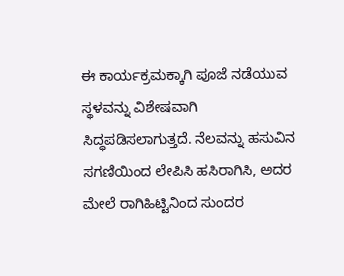ಈ ಕಾರ್ಯಕ್ರಮಕ್ಕಾಗಿ ಪೂಜೆ ನಡೆಯುವ ಸ್ಥಳವನ್ನು ವಿಶೇಷವಾಗಿ ಸಿದ್ಧಪಡಿಸಲಾಗುತ್ತದೆ. ನೆಲವನ್ನು ಹಸುವಿನ ಸಗಣಿಯಿಂದ ಲೇಪಿಸಿ ಹಸಿರಾಗಿಸಿ, ಅದರ ಮೇಲೆ ರಾಗಿಹಿಟ್ಟಿನಿಂದ ಸುಂದರ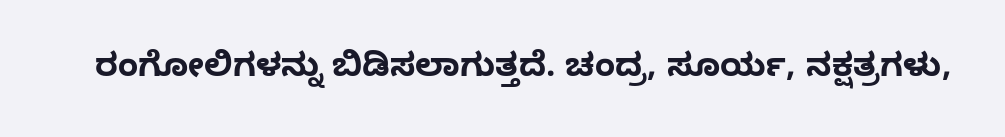ರಂಗೋಲಿಗಳನ್ನು ಬಿಡಿಸಲಾಗುತ್ತದೆ. ಚಂದ್ರ, ಸೂರ್ಯ, ನಕ್ಷತ್ರಗಳು,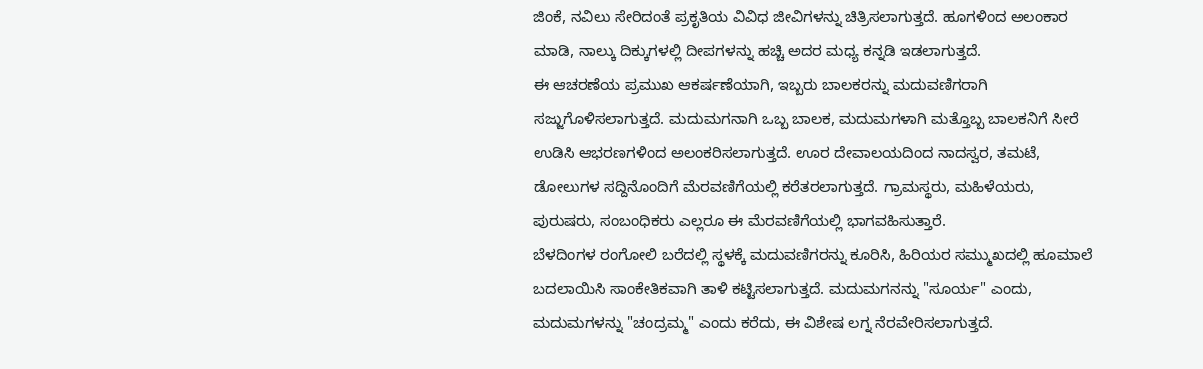ಜಿಂಕೆ, ನವಿಲು ಸೇರಿದಂತೆ ಪ್ರಕೃತಿಯ ವಿವಿಧ ಜೀವಿಗಳನ್ನು ಚಿತ್ರಿಸಲಾಗುತ್ತದೆ. ಹೂಗಳಿಂದ ಅಲಂಕಾರ ಮಾಡಿ, ನಾಲ್ಕು ದಿಕ್ಕುಗಳಲ್ಲಿ ದೀಪಗಳನ್ನು ಹಚ್ಚಿ ಅದರ ಮಧ್ಯ ಕನ್ನಡಿ ಇಡಲಾಗುತ್ತದೆ.
ಈ ಆಚರಣೆಯ ಪ್ರಮುಖ ಆಕರ್ಷಣೆಯಾಗಿ, ಇಬ್ಬರು ಬಾಲಕರನ್ನು ಮದುವಣಿಗರಾಗಿ ಸಜ್ಜುಗೊಳಿಸಲಾಗುತ್ತದೆ. ಮದುಮಗನಾಗಿ ಒಬ್ಬ ಬಾಲಕ, ಮದುಮಗಳಾಗಿ ಮತ್ತೊಬ್ಬ ಬಾಲಕನಿಗೆ ಸೀರೆ ಉಡಿಸಿ ಆಭರಣಗಳಿಂದ ಅಲಂಕರಿಸಲಾಗುತ್ತದೆ. ಊರ ದೇವಾಲಯದಿಂದ ನಾದಸ್ವರ, ತಮಟೆ, ಡೋಲುಗಳ ಸದ್ದಿನೊಂದಿಗೆ ಮೆರವಣಿಗೆಯಲ್ಲಿ ಕರೆತರಲಾಗುತ್ತದೆ. ಗ್ರಾಮಸ್ಥರು, ಮಹಿಳೆಯರು, ಪುರುಷರು, ಸಂಬಂಧಿಕರು ಎಲ್ಲರೂ ಈ ಮೆರವಣಿಗೆಯಲ್ಲಿ ಭಾಗವಹಿಸುತ್ತಾರೆ.
ಬೆಳದಿಂಗಳ ರಂಗೋಲಿ ಬರೆದಲ್ಲಿ ಸ್ಥಳಕ್ಕೆ ಮದುವಣಿಗರನ್ನು ಕೂರಿಸಿ, ಹಿರಿಯರ ಸಮ್ಮುಖದಲ್ಲಿ ಹೂಮಾಲೆ ಬದಲಾಯಿಸಿ ಸಾಂಕೇತಿಕವಾಗಿ ತಾಳಿ ಕಟ್ಟಿಸಲಾಗುತ್ತದೆ. ಮದುಮಗನನ್ನು "ಸೂರ್ಯ" ಎಂದು, ಮದುಮಗಳನ್ನು "ಚಂದ್ರಮ್ಮ" ಎಂದು ಕರೆದು, ಈ ವಿಶೇಷ ಲಗ್ನ ನೆರವೇರಿಸಲಾಗುತ್ತದೆ.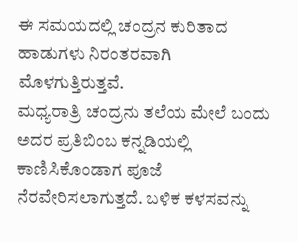ಈ ಸಮಯದಲ್ಲಿ ಚಂದ್ರನ ಕುರಿತಾದ ಹಾಡುಗಳು ನಿರಂತರವಾಗಿ ಮೊಳಗುತ್ತಿರುತ್ತವೆ.
ಮಧ್ಯರಾತ್ರಿ ಚಂದ್ರನು ತಲೆಯ ಮೇಲೆ ಬಂದು ಅದರ ಪ್ರತಿಬಿಂಬ ಕನ್ನಡಿಯಲ್ಲಿ ಕಾಣಿಸಿಕೊಂಡಾಗ ಪೂಜೆ ನೆರವೇರಿಸಲಾಗುತ್ತದೆ. ಬಳಿಕ ಕಳಸವನ್ನು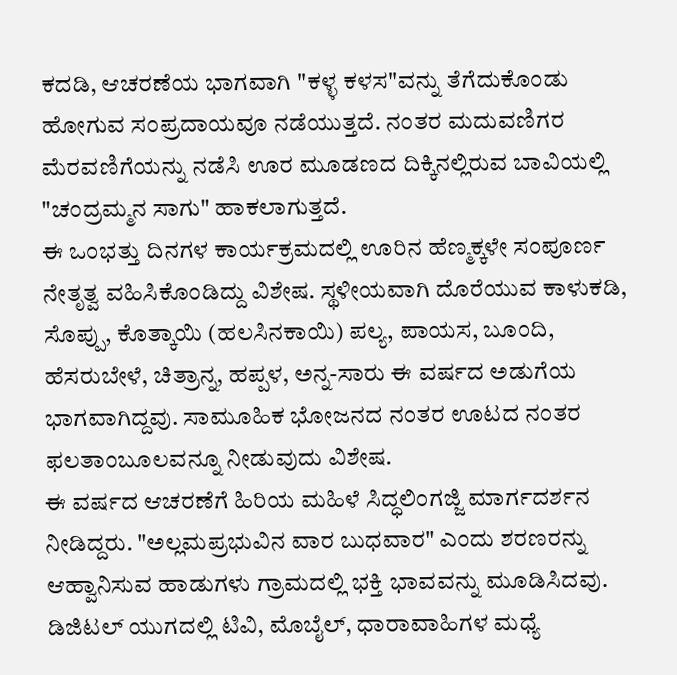ಕದಡಿ, ಆಚರಣೆಯ ಭಾಗವಾಗಿ "ಕಳ್ಳ ಕಳಸ"ವನ್ನು ತೆಗೆದುಕೊಂಡು ಹೋಗುವ ಸಂಪ್ರದಾಯವೂ ನಡೆಯುತ್ತದೆ. ನಂತರ ಮದುವಣಿಗರ ಮೆರವಣಿಗೆಯನ್ನು ನಡೆಸಿ ಊರ ಮೂಡಣದ ದಿಕ್ಕಿನಲ್ಲಿರುವ ಬಾವಿಯಲ್ಲಿ "ಚಂದ್ರಮ್ಮನ ಸಾಗು" ಹಾಕಲಾಗುತ್ತದೆ.
ಈ ಒಂಭತ್ತು ದಿನಗಳ ಕಾರ್ಯಕ್ರಮದಲ್ಲಿ ಊರಿನ ಹೆಣ್ಮಕ್ಕಳೇ ಸಂಪೂರ್ಣ ನೇತೃತ್ವ ವಹಿಸಿಕೊಂಡಿದ್ದು ವಿಶೇಷ. ಸ್ಥಳೀಯವಾಗಿ ದೊರೆಯುವ ಕಾಳುಕಡಿ, ಸೊಪ್ಪು, ಕೊತ್ಕಾಯಿ (ಹಲಸಿನಕಾಯಿ) ಪಲ್ಯ, ಪಾಯಸ, ಬೂಂದಿ, ಹೆಸರುಬೇಳೆ, ಚಿತ್ರಾನ್ನ, ಹಪ್ಪಳ, ಅನ್ನ-ಸಾರು ಈ ವರ್ಷದ ಅಡುಗೆಯ ಭಾಗವಾಗಿದ್ದವು. ಸಾಮೂಹಿಕ ಭೋಜನದ ನಂತರ ಊಟದ ನಂತರ ಫಲತಾಂಬೂಲವನ್ನೂ ನೀಡುವುದು ವಿಶೇಷ.
ಈ ವರ್ಷದ ಆಚರಣೆಗೆ ಹಿರಿಯ ಮಹಿಳೆ ಸಿದ್ಧಲಿಂಗಜ್ಜಿ ಮಾರ್ಗದರ್ಶನ ನೀಡಿದ್ದರು. "ಅಲ್ಲಮಪ್ರಭುವಿನ ವಾರ ಬುಧವಾರ" ಎಂದು ಶರಣರನ್ನು ಆಹ್ವಾನಿಸುವ ಹಾಡುಗಳು ಗ್ರಾಮದಲ್ಲಿ ಭಕ್ತಿ ಭಾವವನ್ನು ಮೂಡಿಸಿದವು.
ಡಿಜಿಟಲ್ ಯುಗದಲ್ಲಿ ಟಿವಿ, ಮೊಬೈಲ್, ಧಾರಾವಾಹಿಗಳ ಮಧ್ಯೆ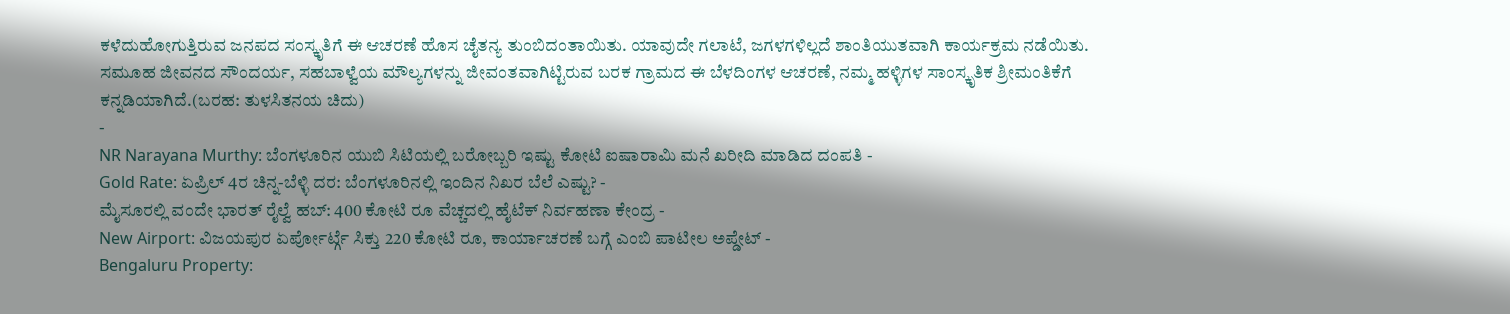ಕಳೆದುಹೋಗುತ್ತಿರುವ ಜನಪದ ಸಂಸ್ಕೃತಿಗೆ ಈ ಆಚರಣೆ ಹೊಸ ಚೈತನ್ಯ ತುಂಬಿದಂತಾಯಿತು. ಯಾವುದೇ ಗಲಾಟೆ, ಜಗಳಗಳಿಲ್ಲದೆ ಶಾಂತಿಯುತವಾಗಿ ಕಾರ್ಯಕ್ರಮ ನಡೆಯಿತು. ಸಮೂಹ ಜೀವನದ ಸೌಂದರ್ಯ, ಸಹಬಾಳ್ವೆಯ ಮೌಲ್ಯಗಳನ್ನು ಜೀವಂತವಾಗಿಟ್ಟಿರುವ ಬರಕ ಗ್ರಾಮದ ಈ ಬೆಳದಿಂಗಳ ಆಚರಣೆ, ನಮ್ಮ ಹಳ್ಳಿಗಳ ಸಾಂಸ್ಕೃತಿಕ ಶ್ರೀಮಂತಿಕೆಗೆ ಕನ್ನಡಿಯಾಗಿದೆ.(ಬರಹ: ತುಳಸಿತನಯ ಚಿದು)
-
NR Narayana Murthy: ಬೆಂಗಳೂರಿನ ಯುಬಿ ಸಿಟಿಯಲ್ಲಿ ಬರೋಬ್ಬರಿ ಇಷ್ಟು ಕೋಟಿ ಐಷಾರಾಮಿ ಮನೆ ಖರೀದಿ ಮಾಡಿದ ದಂಪತಿ -
Gold Rate: ಏಪ್ರಿಲ್ 4ರ ಚಿನ್ನ-ಬೆಳ್ಳಿ ದರ: ಬೆಂಗಳೂರಿನಲ್ಲಿ ಇಂದಿನ ನಿಖರ ಬೆಲೆ ಎಷ್ಟು? -
ಮೈಸೂರಲ್ಲಿ ವಂದೇ ಭಾರತ್ ರೈಲ್ವೆ ಹಬ್: 400 ಕೋಟಿ ರೂ ವೆಚ್ಚದಲ್ಲಿ ಹೈಟೆಕ್ ನಿರ್ವಹಣಾ ಕೇಂದ್ರ -
New Airport: ವಿಜಯಪುರ ಏರ್ಪೋರ್ಟ್ಗೆ ಸಿಕ್ತು 220 ಕೋಟಿ ರೂ, ಕಾರ್ಯಾಚರಣೆ ಬಗ್ಗೆ ಎಂಬಿ ಪಾಟೀಲ ಅಪ್ಡೇಟ್ -
Bengaluru Property: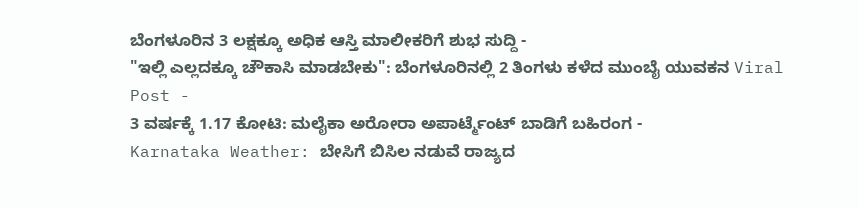ಬೆಂಗಳೂರಿನ 3 ಲಕ್ಷಕ್ಕೂ ಅಧಿಕ ಆಸ್ತಿ ಮಾಲೀಕರಿಗೆ ಶುಭ ಸುದ್ದಿ -
"ಇಲ್ಲಿ ಎಲ್ಲದಕ್ಕೂ ಚೌಕಾಸಿ ಮಾಡಬೇಕು": ಬೆಂಗಳೂರಿನಲ್ಲಿ 2 ತಿಂಗಳು ಕಳೆದ ಮುಂಬೈ ಯುವಕನ Viral Post -
3 ವರ್ಷಕ್ಕೆ 1.17 ಕೋಟಿ: ಮಲೈಕಾ ಅರೋರಾ ಅಪಾರ್ಟ್ಮೆಂಟ್ ಬಾಡಿಗೆ ಬಹಿರಂಗ -
Karnataka Weather: ಬೇಸಿಗೆ ಬಿಸಿಲ ನಡುವೆ ರಾಜ್ಯದ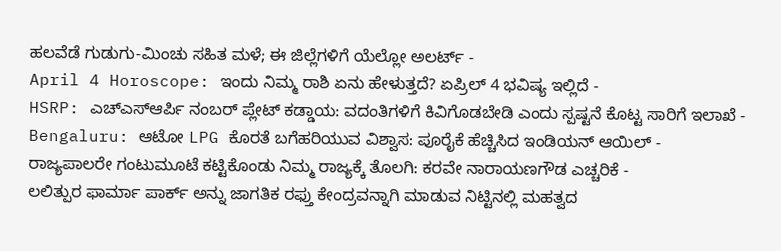ಹಲವೆಡೆ ಗುಡುಗು-ಮಿಂಚು ಸಹಿತ ಮಳೆ; ಈ ಜಿಲ್ಲೆಗಳಿಗೆ ಯೆಲ್ಲೋ ಅಲರ್ಟ್ -
April 4 Horoscope: ಇಂದು ನಿಮ್ಮ ರಾಶಿ ಏನು ಹೇಳುತ್ತದೆ? ಏಪ್ರಿಲ್ 4 ಭವಿಷ್ಯ ಇಲ್ಲಿದೆ -
HSRP: ಎಚ್ಎಸ್ಆರ್ಪಿ ನಂಬರ್ ಪ್ಲೇಟ್ ಕಡ್ಡಾಯ: ವದಂತಿಗಳಿಗೆ ಕಿವಿಗೊಡಬೇಡಿ ಎಂದು ಸ್ಪಷ್ಟನೆ ಕೊಟ್ಟ ಸಾರಿಗೆ ಇಲಾಖೆ -
Bengaluru: ಆಟೋ LPG ಕೊರತೆ ಬಗೆಹರಿಯುವ ವಿಶ್ವಾಸ: ಪೂರೈಕೆ ಹೆಚ್ಚಿಸಿದ ಇಂಡಿಯನ್ ಆಯಿಲ್ -
ರಾಜ್ಯಪಾಲರೇ ಗಂಟುಮೂಟೆ ಕಟ್ಟಿಕೊಂಡು ನಿಮ್ಮ ರಾಜ್ಯಕ್ಕೆ ತೊಲಗಿ: ಕರವೇ ನಾರಾಯಣಗೌಡ ಎಚ್ಚರಿಕೆ -
ಲಲಿತ್ಪುರ ಫಾರ್ಮಾ ಪಾರ್ಕ್ ಅನ್ನು ಜಾಗತಿಕ ರಫ್ತು ಕೇಂದ್ರವನ್ನಾಗಿ ಮಾಡುವ ನಿಟ್ಟಿನಲ್ಲಿ ಮಹತ್ವದ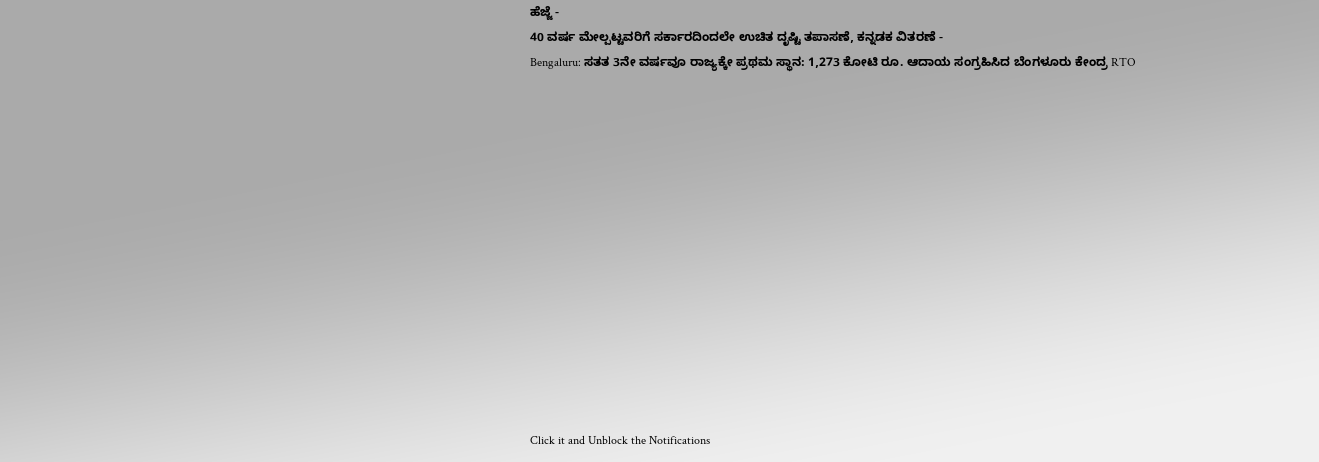ಹೆಜ್ಜೆ -
40 ವರ್ಷ ಮೇಲ್ಪಟ್ಟವರಿಗೆ ಸರ್ಕಾರದಿಂದಲೇ ಉಚಿತ ದೃಷ್ಟಿ ತಪಾಸಣೆ, ಕನ್ನಡಕ ವಿತರಣೆ -
Bengaluru: ಸತತ 3ನೇ ವರ್ಷವೂ ರಾಜ್ಯಕ್ಕೇ ಪ್ರಥಮ ಸ್ಥಾನ: 1,273 ಕೋಟಿ ರೂ. ಆದಾಯ ಸಂಗ್ರಹಿಸಿದ ಬೆಂಗಳೂರು ಕೇಂದ್ರ RTO














Click it and Unblock the Notifications